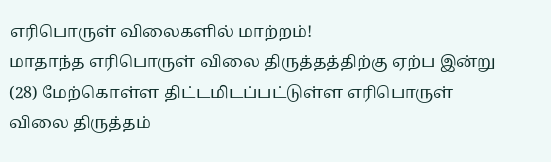எரிபொருள் விலைகளில் மாற்றம்!
மாதாந்த எரிபொருள் விலை திருத்தத்திற்கு ஏற்ப இன்று (28) மேற்கொள்ள திட்டமிடப்பட்டுள்ள எரிபொருள் விலை திருத்தம்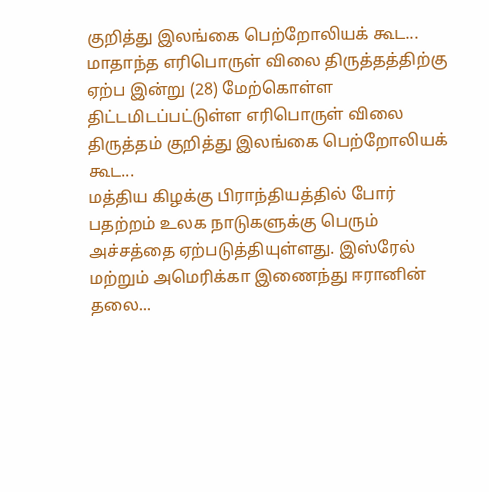குறித்து இலங்கை பெற்றோலியக் கூட...
மாதாந்த எரிபொருள் விலை திருத்தத்திற்கு ஏற்ப இன்று (28) மேற்கொள்ள திட்டமிடப்பட்டுள்ள எரிபொருள் விலை திருத்தம் குறித்து இலங்கை பெற்றோலியக் கூட...
மத்திய கிழக்கு பிராந்தியத்தில் போர் பதற்றம் உலக நாடுகளுக்கு பெரும் அச்சத்தை ஏற்படுத்தியுள்ளது. இஸ்ரேல் மற்றும் அமெரிக்கா இணைந்து ஈரானின் தலை...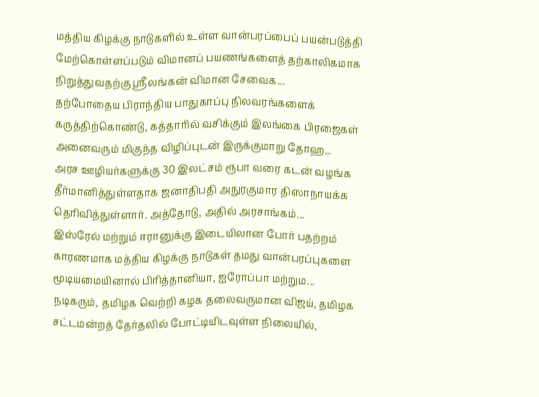மத்திய கிழக்கு நாடுகளில் உள்ள வான்பரப்பைப் பயன்படுத்தி மேற்கொள்ளப்படும் விமானப் பயணங்களைத் தற்காலிகமாக நிறுத்துவதற்கு ஸ்ரீலங்கன் விமான சேவைக...
தற்போதைய பிராந்திய பாதுகாப்பு நிலவரங்களைக் கருத்திற்கொண்டு, கத்தாரில் வசிக்கும் இலங்கை பிரஜைகள் அனைவரும் மிகுந்த விழிப்புடன் இருக்குமாறு தோஹ...
அரச ஊழியர்களுக்கு 30 இலட்சம் ரூபா வரை கடன் வழங்க தீர்மானித்துள்ளதாக ஜனாதிபதி அநுரகுமார திஸாநாயக்க தெரிவித்துள்ளார். அத்தோடு, அதில் அரசாங்கம்...
இஸ்ரேல் மற்றும் ஈரானுக்கு இடையிலான போர் பதற்றம் காரணமாக மத்திய கிழக்கு நாடுகள் தமது வான்பரப்புகளை மூடியமையினால் பிரித்தானியா, ஐரோப்பா மற்றும...
நடிகரும், தமிழக வெற்றி கழக தலைவருமான விஜய், தமிழக சட்டமன்றத் தேர்தலில் போட்டியிடவுள்ள நிலையில்,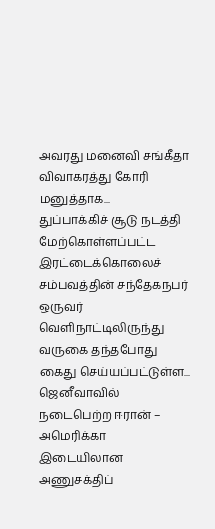அவரது மனைவி சங்கீதா விவாகரத்து கோரி மனுத்தாக...
துப்பாக்கிச் சூடு நடத்தி மேற்கொள்ளப்பட்ட இரட்டைக்கொலைச் சம்பவத்தின் சந்தேகநபர் ஒருவர் வெளிநாட்டிலிருந்து வருகை தந்தபோது கைது செய்யப்பட்டுள்ள...
ஜெனீவாவில் நடைபெற்ற ஈரான் – அமெரிக்கா இடையிலான அணுசக்திப்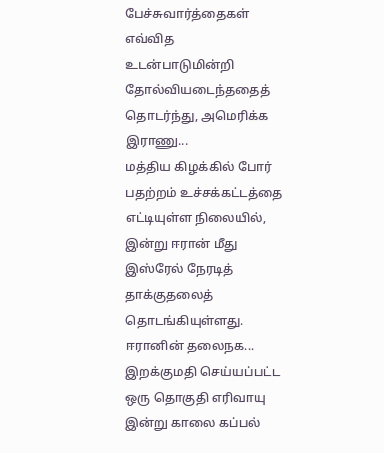பேச்சுவார்த்தைகள் எவ்வித உடன்பாடுமின்றி தோல்வியடைந்ததைத் தொடர்ந்து, அமெரிக்க இராணு...
மத்திய கிழக்கில் போர் பதற்றம் உச்சக்கட்டத்தை எட்டியுள்ள நிலையில், இன்று ஈரான் மீது இஸ்ரேல் நேரடித் தாக்குதலைத் தொடங்கியுள்ளது. ஈரானின் தலைநக...
இறக்குமதி செய்யப்பட்ட ஒரு தொகுதி எரிவாயு இன்று காலை கப்பல்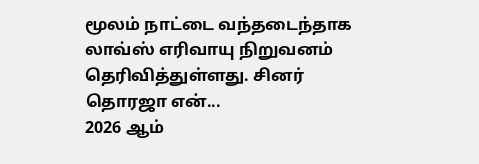மூலம் நாட்டை வந்தடைந்தாக லாவ்ஸ் எரிவாயு நிறுவனம் தெரிவித்துள்ளது. சினர் தொரஜா என்...
2026 ஆம்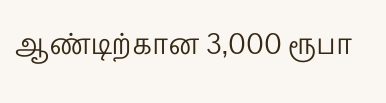ஆண்டிற்கான 3,000 ரூபா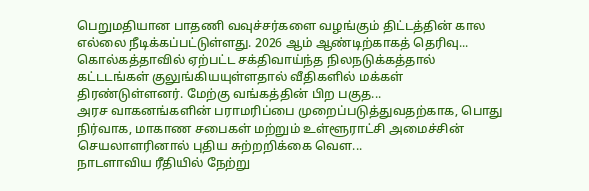பெறுமதியான பாதணி வவுச்சர்களை வழங்கும் திட்டத்தின் கால எல்லை நீடிக்கப்பட்டுள்ளது. 2026 ஆம் ஆண்டிற்காகத் தெரிவு...
கொல்கத்தாவில் ஏற்பட்ட சக்திவாய்ந்த நிலநடுக்கத்தால் கட்டடங்கள் குலுங்கியயுள்ளதால் வீதிகளில் மக்கள் திரண்டுள்ளனர். மேற்கு வங்கத்தின் பிற பகுத...
அரச வாகனங்களின் பராமரிப்பை முறைப்படுத்துவதற்காக, பொது நிர்வாக, மாகாண சபைகள் மற்றும் உள்ளூராட்சி அமைச்சின் செயலாளரினால் புதிய சுற்றறிக்கை வெள...
நாடளாவிய ரீதியில் நேற்று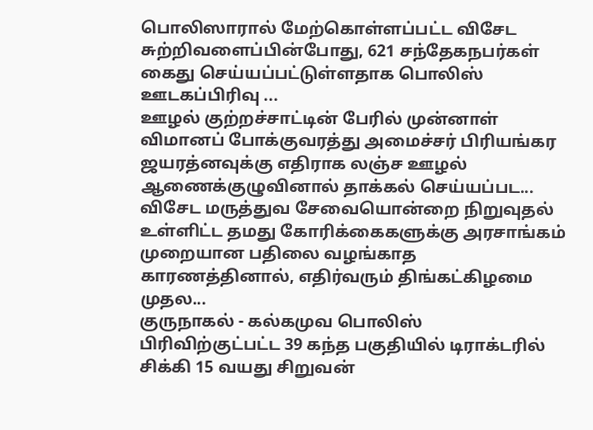பொலிஸாரால் மேற்கொள்ளப்பட்ட விசேட சுற்றிவளைப்பின்போது, 621 சந்தேகநபர்கள் கைது செய்யப்பட்டுள்ளதாக பொலிஸ் ஊடகப்பிரிவு ...
ஊழல் குற்றச்சாட்டின் பேரில் முன்னாள் விமானப் போக்குவரத்து அமைச்சர் பிரியங்கர ஜயரத்னவுக்கு எதிராக லஞ்ச ஊழல் ஆணைக்குழுவினால் தாக்கல் செய்யப்பட...
விசேட மருத்துவ சேவையொன்றை நிறுவுதல் உள்ளிட்ட தமது கோரிக்கைகளுக்கு அரசாங்கம் முறையான பதிலை வழங்காத காரணத்தினால், எதிர்வரும் திங்கட்கிழமை முதல...
குருநாகல் - கல்கமுவ பொலிஸ் பிரிவிற்குட்பட்ட 39 கந்த பகுதியில் டிராக்டரில் சிக்கி 15 வயது சிறுவன்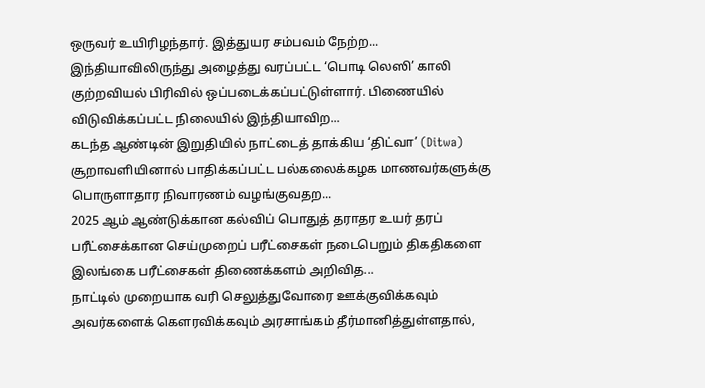ஒருவர் உயிரிழந்தார். இத்துயர சம்பவம் நேற்ற...
இந்தியாவிலிருந்து அழைத்து வரப்பட்ட ‘பொடி லெஸி’ காலி குற்றவியல் பிரிவில் ஒப்படைக்கப்பட்டுள்ளார். பிணையில் விடுவிக்கப்பட்ட நிலையில் இந்தியாவிற...
கடந்த ஆண்டின் இறுதியில் நாட்டைத் தாக்கிய ‘திட்வா’ (Ditwa) சூறாவளியினால் பாதிக்கப்பட்ட பல்கலைக்கழக மாணவர்களுக்கு பொருளாதார நிவாரணம் வழங்குவதற...
2025 ஆம் ஆண்டுக்கான கல்விப் பொதுத் தராதர உயர் தரப் பரீட்சைக்கான செய்முறைப் பரீட்சைகள் நடைபெறும் திகதிகளை இலங்கை பரீட்சைகள் திணைக்களம் அறிவித...
நாட்டில் முறையாக வரி செலுத்துவோரை ஊக்குவிக்கவும் அவர்களைக் கௌரவிக்கவும் அரசாங்கம் தீர்மானித்துள்ளதால்,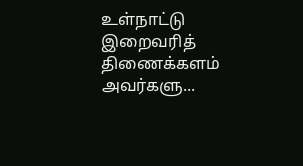உள்நாட்டு இறைவரித் திணைக்களம் அவர்களு...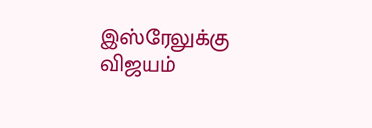இஸ்ரேலுக்கு விஜயம்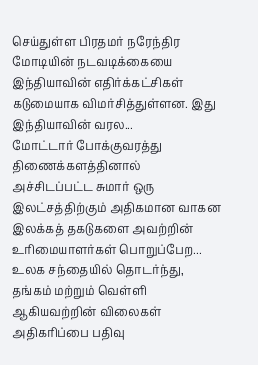செய்துள்ள பிரதமர் நரேந்திர மோடியின் நடவடிக்கையை இந்தியாவின் எதிர்க்கட்சிகள் கடுமையாக விமர்சித்துள்ளன. இது இந்தியாவின் வரல...
மோட்டார் போக்குவரத்து திணைக்களத்தினால் அச்சிடப்பட்ட சுமார் ஒரு இலட்சத்திற்கும் அதிகமான வாகன இலக்கத் தகடுகளை அவற்றின் உரிமையாளர்கள் பொறுப்பேற...
உலக சந்தையில் தொடர்ந்து, தங்கம் மற்றும் வெள்ளி ஆகியவற்றின் விலைகள் அதிகரிப்பை பதிவு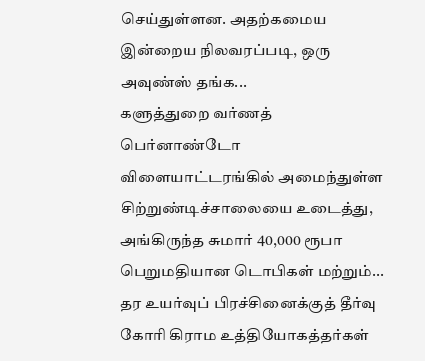செய்துள்ளன. அதற்கமைய இன்றைய நிலவரப்படி, ஒரு அவுண்ஸ் தங்க...
களுத்துறை வர்ணத் பெர்னாண்டோ விளையாட்டரங்கில் அமைந்துள்ள சிற்றுண்டிச்சாலையை உடைத்து, அங்கிருந்த சுமார் 40,000 ரூபா பெறுமதியான டொபிகள் மற்றும்...
தர உயர்வுப் பிரச்சினைக்குத் தீர்வு கோரி கிராம உத்தியோகத்தர்கள்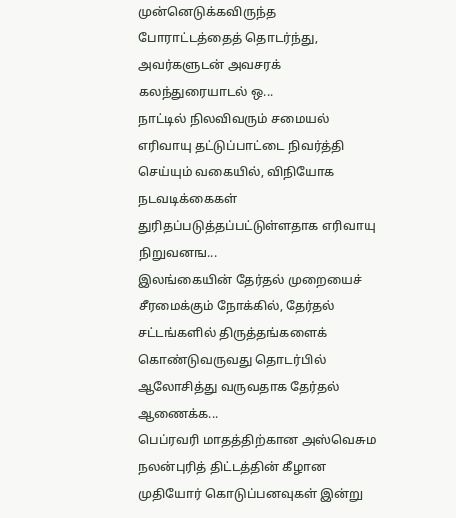முன்னெடுக்கவிருந்த போராட்டத்தைத் தொடர்ந்து, அவர்களுடன் அவசரக் கலந்துரையாடல் ஒ...
நாட்டில் நிலவிவரும் சமையல் எரிவாயு தட்டுப்பாட்டை நிவர்த்தி செய்யும் வகையில், விநியோக நடவடிக்கைகள் துரிதப்படுத்தப்பட்டுள்ளதாக எரிவாயு நிறுவனங...
இலங்கையின் தேர்தல் முறையைச் சீரமைக்கும் நோக்கில், தேர்தல் சட்டங்களில் திருத்தங்களைக் கொண்டுவருவது தொடர்பில் ஆலோசித்து வருவதாக தேர்தல் ஆணைக்க...
பெப்ரவரி மாதத்திற்கான அஸ்வெசும நலன்புரித் திட்டத்தின் கீழான முதியோர் கொடுப்பனவுகள் இன்று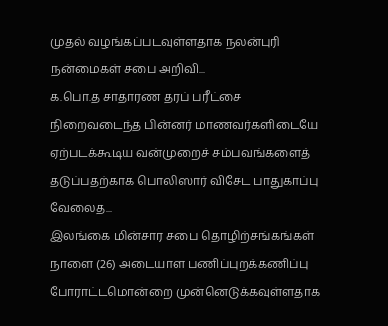முதல் வழங்கப்படவுள்ளதாக நலன்புரி நன்மைகள் சபை அறிவி...
க.பொ.த சாதாரண தரப் பரீட்சை நிறைவடைந்த பின்னர் மாணவர்களிடையே ஏற்படக்கூடிய வன்முறைச் சம்பவங்களைத் தடுப்பதற்காக பொலிஸார் விசேட பாதுகாப்பு வேலைத...
இலங்கை மின்சார சபை தொழிற்சங்கங்கள் நாளை (26) அடையாள பணிப்புறக்கணிப்பு போராட்டமொன்றை முன்னெடுக்கவுள்ளதாக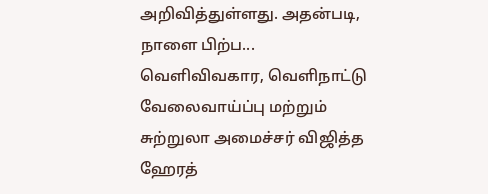அறிவித்துள்ளது. அதன்படி, நாளை பிற்ப...
வெளிவிவகார, வெளிநாட்டு வேலைவாய்ப்பு மற்றும் சுற்றுலா அமைச்சர் விஜித்த ஹேரத்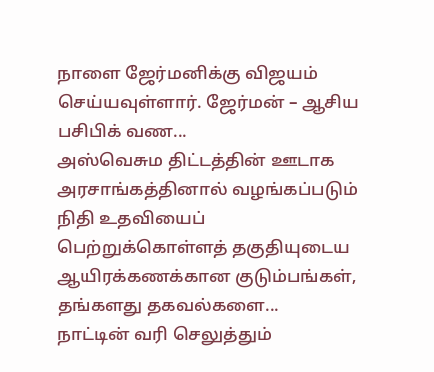நாளை ஜேர்மனிக்கு விஜயம் செய்யவுள்ளார். ஜேர்மன் – ஆசிய பசிபிக் வண...
அஸ்வெசும திட்டத்தின் ஊடாக அரசாங்கத்தினால் வழங்கப்படும் நிதி உதவியைப் பெற்றுக்கொள்ளத் தகுதியுடைய ஆயிரக்கணக்கான குடும்பங்கள், தங்களது தகவல்களை...
நாட்டின் வரி செலுத்தும்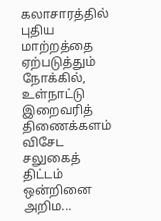கலாசாரத்தில் புதிய மாற்றத்தை ஏற்படுத்தும் நோக்கில், உள்நாட்டு இறைவரித் திணைக்களம் விசேட சலுகைத் திட்டம் ஒன்றினை அறிம...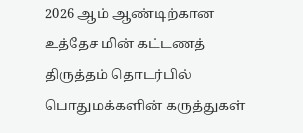2026 ஆம் ஆண்டிற்கான உத்தேச மின் கட்டணத் திருத்தம் தொடர்பில் பொதுமக்களின் கருத்துகள்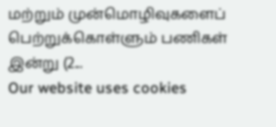மற்றும் முன்மொழிவுகளைப் பெற்றுக்கொள்ளும் பணிகள் இன்று (2...
Our website uses cookies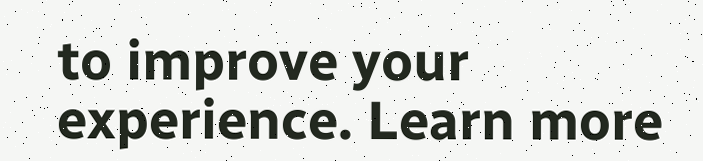to improve your experience. Learn more